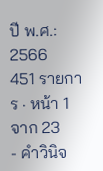ปี พ.ศ.: 2566
451 รายการ · หน้า 1 จาก 23
- คำวินิจ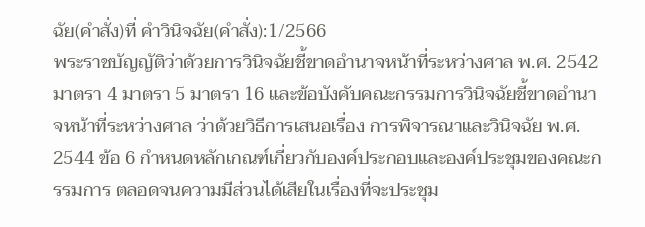ฉัย(คำสั่ง)ที่ คำวินิจฉัย(คำสั่ง):1/2566
พระราชบัญญัติว่าด้วยการวินิจฉัยชี้ขาดอำนาจหน้าที่ระหว่างศาล พ.ศ. 2542 มาตรา 4 มาตรา 5 มาตรา 16 และข้อบังคับคณะกรรมการวินิจฉัยชี้ขาดอำนาจหน้าที่ระหว่างศาล ว่าด้วยวิธีการเสนอเรื่อง การพิจารณาและวินิจฉัย พ.ศ. 2544 ข้อ 6 กำหนดหลักเกณฑ์เกี่ยวกับองค์ประกอบและองค์ประชุมของคณะกรรมการ ตลอดจนความมีส่วนได้เสียในเรื่องที่จะประชุม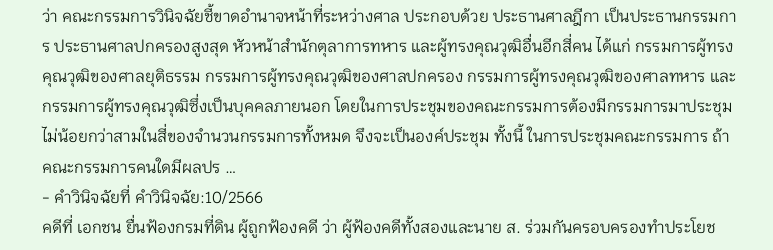ว่า คณะกรรมการวินิจฉัยชี้ขาดอำนาจหน้าที่ระหว่างศาล ประกอบด้วย ประธานศาลฎีกา เป็นประธานกรรมการ ประธานศาลปกครองสูงสุด หัวหน้าสำนักตุลาการทหาร และผู้ทรงคุณวุฒิอื่นอีกสี่คน ได้แก่ กรรมการผู้ทรงคุณวุฒิของศาลยุติธรรม กรรมการผู้ทรงคุณวุฒิของศาลปกครอง กรรมการผู้ทรงคุณวุฒิของศาลทหาร และกรรมการผู้ทรงคุณวุฒิซึ่งเป็นบุคคลภายนอก โดยในการประชุมของคณะกรรมการต้องมีกรรมการมาประชุมไม่น้อยกว่าสามในสี่ของจำนวนกรรมการทั้งหมด จึงจะเป็นองค์ประชุม ทั้งนี้ ในการประชุมคณะกรรมการ ถ้าคณะกรรมการคนใดมีผลปร …
- คำวินิจฉัยที่ คำวินิจฉัย:10/2566
คดีที่ เอกชน ยื่นฟ้องกรมที่ดิน ผู้ถูกฟ้องคดี ว่า ผู้ฟ้องคดีทั้งสองและนาย ส. ร่วมกันครอบครองทำประโยช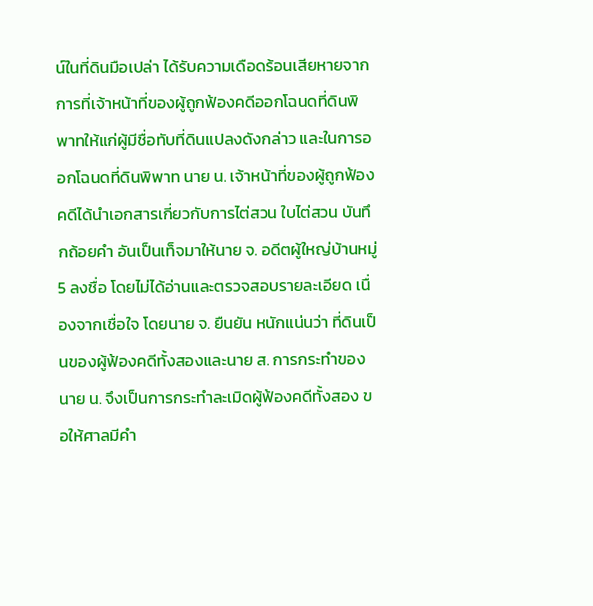น์ในที่ดินมือเปล่า ได้รับความเดือดร้อนเสียหายจากการที่เจ้าหน้าที่ของผู้ถูกฟ้องคดีออกโฉนดที่ดินพิพาทให้แก่ผู้มีชื่อทับที่ดินแปลงดังกล่าว และในการออกโฉนดที่ดินพิพาท นาย น. เจ้าหน้าที่ของผู้ถูกฟ้องคดีได้นำเอกสารเกี่ยวกับการไต่สวน ใบไต่สวน บันทึกถ้อยคำ อันเป็นเท็จมาให้นาย จ. อดีตผู้ใหญ่บ้านหมู่ 5 ลงชื่อ โดยไม่ได้อ่านและตรวจสอบรายละเอียด เนื่องจากเชื่อใจ โดยนาย จ. ยืนยัน หนักแน่นว่า ที่ดินเป็นของผู้ฟ้องคดีทั้งสองและนาย ส. การกระทำของนาย น. จึงเป็นการกระทำละเมิดผู้ฟ้องคดีทั้งสอง ขอให้ศาลมีคำ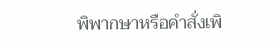พิพากษาหรือคำสั่งเพิ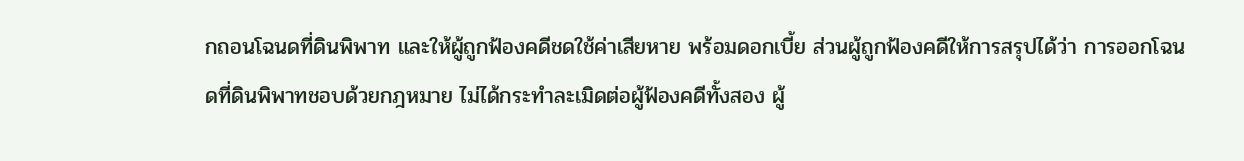กถอนโฉนดที่ดินพิพาท และให้ผู้ถูกฟ้องคดีชดใช้ค่าเสียหาย พร้อมดอกเบี้ย ส่วนผู้ถูกฟ้องคดีให้การสรุปได้ว่า การออกโฉนดที่ดินพิพาทชอบด้วยกฎหมาย ไม่ได้กระทำละเมิดต่อผู้ฟ้องคดีทั้งสอง ผู้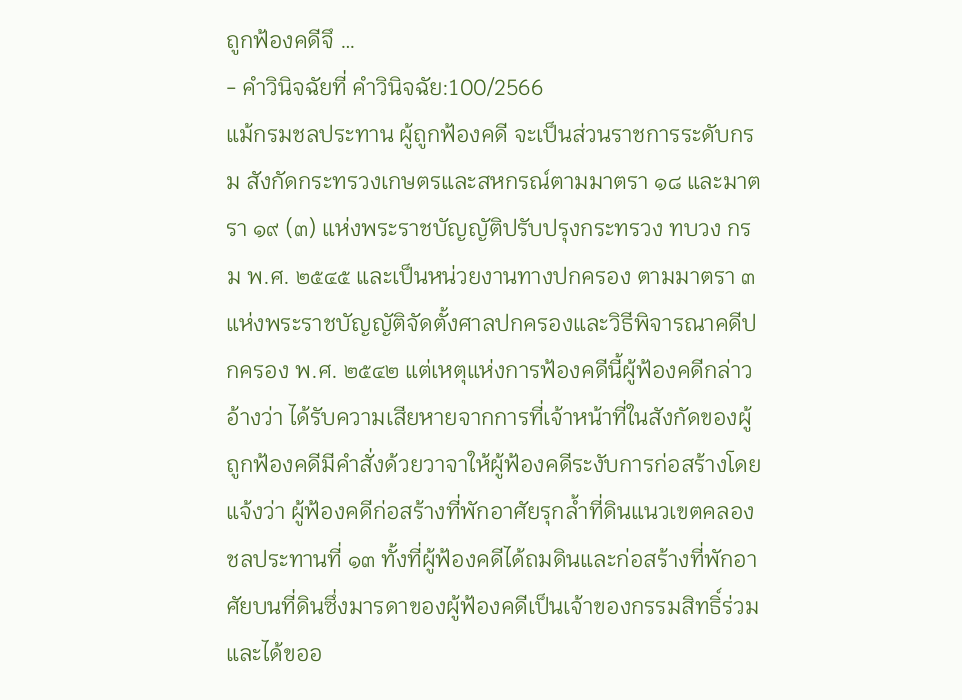ถูกฟ้องคดีจึ …
- คำวินิจฉัยที่ คำวินิจฉัย:100/2566
แม้กรมชลประทาน ผู้ถูกฟ้องคดี จะเป็นส่วนราชการระดับกรม สังกัดกระทรวงเกษตรและสหกรณ์ตามมาตรา ๑๘ และมาตรา ๑๙ (๓) แห่งพระราชบัญญัติปรับปรุงกระทรวง ทบวง กรม พ.ศ. ๒๕๔๕ และเป็นหน่วยงานทางปกครอง ตามมาตรา ๓ แห่งพระราชบัญญัติจัดตั้งศาลปกครองและวิธีพิจารณาคดีปกครอง พ.ศ. ๒๕๔๒ แต่เหตุแห่งการฟ้องคดีนี้ผู้ฟ้องคดีกล่าวอ้างว่า ได้รับความเสียหายจากการที่เจ้าหน้าที่ในสังกัดของผู้ถูกฟ้องคดีมีคำสั่งด้วยวาจาให้ผู้ฟ้องคดีระงับการก่อสร้างโดยแจ้งว่า ผู้ฟ้องคดีก่อสร้างที่พักอาศัยรุกล้ำที่ดินแนวเขตคลองชลประทานที่ ๑๓ ทั้งที่ผู้ฟ้องคดีได้ถมดินและก่อสร้างที่พักอาศัยบนที่ดินซึ่งมารดาของผู้ฟ้องคดีเป็นเจ้าของกรรมสิทธิ์ร่วม และได้ขออ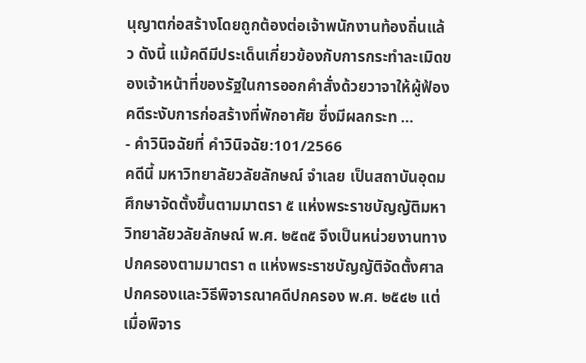นุญาตก่อสร้างโดยถูกต้องต่อเจ้าพนักงานท้องถิ่นแล้ว ดังนี้ แม้คดีมีประเด็นเกี่ยวข้องกับการกระทำละเมิดของเจ้าหน้าที่ของรัฐในการออกคำสั่งด้วยวาจาให้ผู้ฟ้องคดีระงับการก่อสร้างที่พักอาศัย ซึ่งมีผลกระท …
- คำวินิจฉัยที่ คำวินิจฉัย:101/2566
คดีนี้ มหาวิทยาลัยวลัยลักษณ์ จำเลย เป็นสถาบันอุดมศึกษาจัดตั้งขึ้นตามมาตรา ๕ แห่งพระราชบัญญัติมหาวิทยาลัยวลัยลักษณ์ พ.ศ. ๒๕๓๕ จึงเป็นหน่วยงานทางปกครองตามมาตรา ๓ แห่งพระราชบัญญัติจัดตั้งศาลปกครองและวิธีพิจารณาคดีปกครอง พ.ศ. ๒๕๔๒ แต่เมื่อพิจาร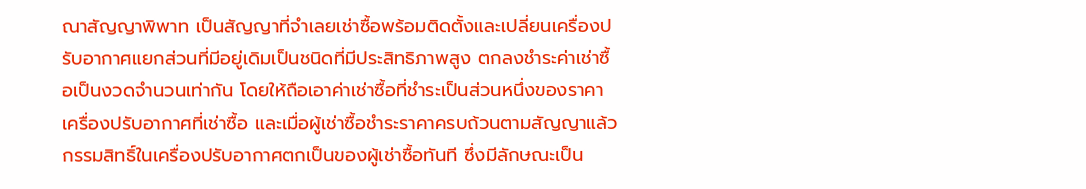ณาสัญญาพิพาท เป็นสัญญาที่จำเลยเช่าซื้อพร้อมติดตั้งและเปลี่ยนเครื่องปรับอากาศแยกส่วนที่มีอยู่เดิมเป็นชนิดที่มีประสิทธิภาพสูง ตกลงชำระค่าเช่าซื้อเป็นงวดจำนวนเท่ากัน โดยให้ถือเอาค่าเช่าซื้อที่ชำระเป็นส่วนหนึ่งของราคาเครื่องปรับอากาศที่เช่าซื้อ และเมื่อผู้เช่าซื้อชำระราคาครบถ้วนตามสัญญาแล้ว กรรมสิทธิ์ในเครื่องปรับอากาศตกเป็นของผู้เช่าซื้อทันที ซึ่งมีลักษณะเป็น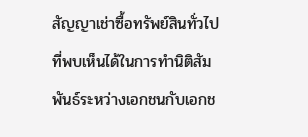สัญญาเช่าซื้อทรัพย์สินทั่วไปที่พบเห็นได้ในการทำนิติสัมพันธ์ระหว่างเอกชนกับเอกช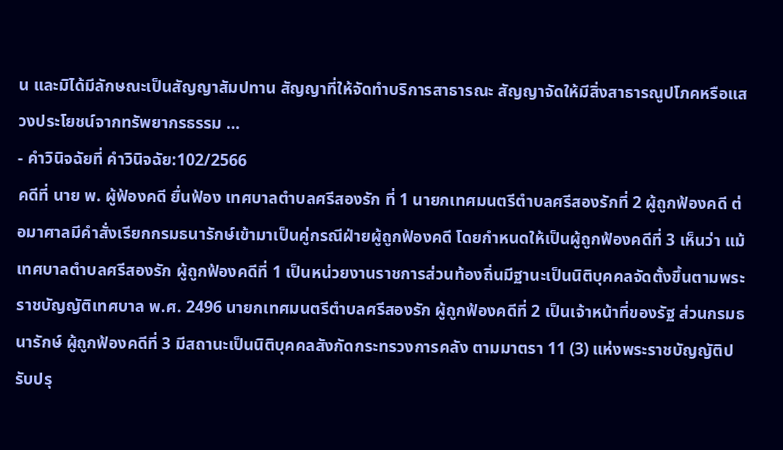น และมิได้มีลักษณะเป็นสัญญาสัมปทาน สัญญาที่ให้จัดทำบริการสาธารณะ สัญญาจัดให้มีสิ่งสาธารณูปโภคหรือแสวงประโยชน์จากทรัพยากรธรรม …
- คำวินิจฉัยที่ คำวินิจฉัย:102/2566
คดีที่ นาย พ. ผู้ฟ้องคดี ยื่นฟ้อง เทศบาลตำบลศรีสองรัก ที่ 1 นายกเทศมนตรีตำบลศรีสองรักที่ 2 ผู้ถูกฟ้องคดี ต่อมาศาลมีคำสั่งเรียกกรมธนารักษ์เข้ามาเป็นคู่กรณีฝ่ายผู้ถูกฟ้องคดี โดยกำหนดให้เป็นผู้ถูกฟ้องคดีที่ 3 เห็นว่า แม้เทศบาลตำบลศรีสองรัก ผู้ถูกฟ้องคดีที่ 1 เป็นหน่วยงานราชการส่วนท้องถิ่นมีฐานะเป็นนิติบุคคลจัดตั้งขึ้นตามพระราชบัญญัติเทศบาล พ.ศ. 2496 นายกเทศมนตรีตำบลศรีสองรัก ผู้ถูกฟ้องคดีที่ 2 เป็นเจ้าหน้าที่ของรัฐ ส่วนกรมธนารักษ์ ผู้ถูกฟ้องคดีที่ 3 มีสถานะเป็นนิติบุคคลสังกัดกระทรวงการคลัง ตามมาตรา 11 (3) แห่งพระราชบัญญัติปรับปรุ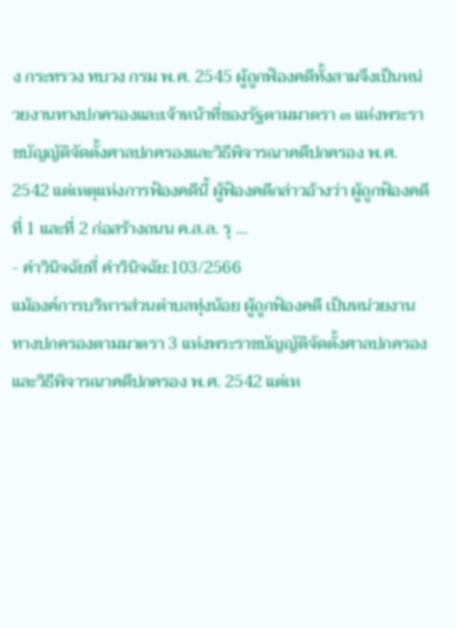ง กระทรวง ทบวง กรม พ.ศ. 2545 ผู้ถูกฟ้องคดีทั้งสามจึงเป็นหน่วยงานทางปกครองและเจ้าหน้าที่ของรัฐตามมาตรา ๓ แห่งพระราชบัญญัติจัดตั้งศาลปกครองและวิธีพิจารณาคดีปกครอง พ.ศ. 2542 แต่เหตุแห่งการฟ้องคดีนี้ ผู้ฟ้องคดีกล่าวอ้างว่า ผู้ถูกฟ้องคดีที่ 1 และที่ 2 ก่อสร้างถนน ค.ส.ล. รุ …
- คำวินิจฉัยที่ คำวินิจฉัย:103/2566
แม้องค์การบริหารส่วนตำบลทุ่งน้อย ผู้ถูกฟ้องคดี เป็นหน่วยงานทางปกครองตามมาตรา 3 แห่งพระราชบัญญัติจัดตั้งศาลปกครองและวิธีพิจารณาคดีปกครอง พ.ศ. 2542 แต่เห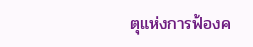ตุแห่งการฟ้องค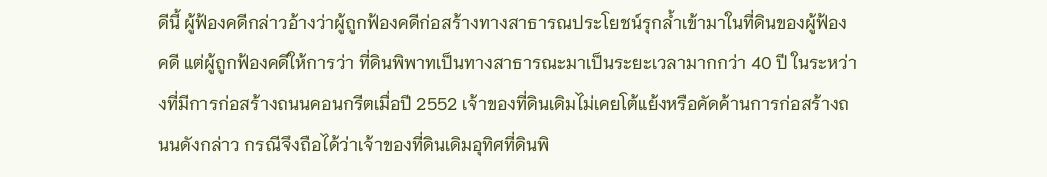ดีนี้ ผู้ฟ้องคดีกล่าวอ้างว่าผู้ถูกฟ้องคดีก่อสร้างทางสาธารณประโยชน์รุกล้ำเข้ามาในที่ดินของผู้ฟ้องคดี แต่ผู้ถูกฟ้องคดีให้การว่า ที่ดินพิพาทเป็นทางสาธารณะมาเป็นระยะเวลามากกว่า 40 ปี ในระหว่างที่มีการก่อสร้างถนนคอนกรีตเมื่อปี 2552 เจ้าของที่ดินเดิมไม่เคยโต้แย้งหรือคัดค้านการก่อสร้างถนนดังกล่าว กรณีจึงถือได้ว่าเจ้าของที่ดินเดิมอุทิศที่ดินพิ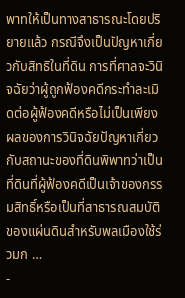พาทให้เป็นทางสาธารณะโดยปริยายแล้ว กรณีจึงเป็นปัญหาเกี่ยวกับสิทธิในที่ดิน การที่ศาลจะวินิจฉัยว่าผู้ถูกฟ้องคดีกระทำละเมิดต่อผู้ฟ้องคดีหรือไม่เป็นเพียงผลของการวินิจฉัยปัญหาเกี่ยวกับสถานะของที่ดินพิพาทว่าเป็นที่ดินที่ผู้ฟ้องคดีเป็นเจ้าของกรรมสิทธิ์หรือเป็นที่สาธารณสมบัติของแผ่นดินสำหรับพลเมืองใช้ร่วมก …
-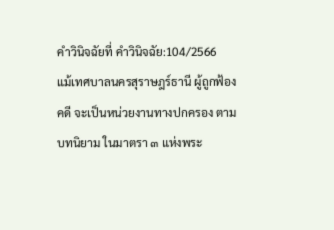คำวินิจฉัยที่ คำวินิจฉัย:104/2566
แม้เทศบาลนครสุราษฎร์ธานี ผู้ถูกฟ้องคดี จะเป็นหน่วยงานทางปกครอง ตามบทนิยาม ในมาตรา ๓ แห่งพระ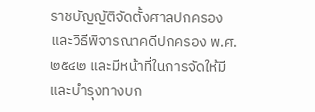ราชบัญญัติจัดตั้งศาลปกครองและวิธีพิจารณาคดีปกครอง พ.ศ. ๒๕๔๒ และมีหน้าที่ในการจัดให้มีและบำรุงทางบก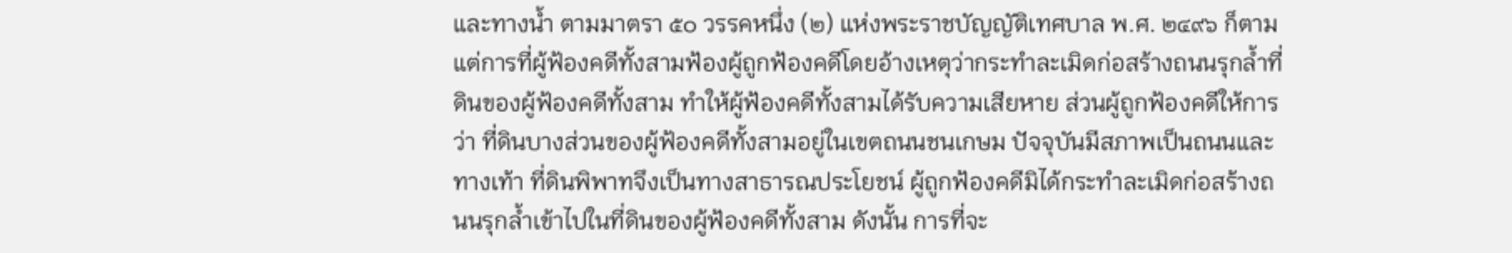และทางน้ำ ตามมาตรา ๕๐ วรรคหนึ่ง (๒) แห่งพระราชบัญญัติเทศบาล พ.ศ. ๒๔๙๖ ก็ตาม แต่การที่ผู้ฟ้องคดีทั้งสามฟ้องผู้ถูกฟ้องคดีโดยอ้างเหตุว่ากระทำละเมิดก่อสร้างถนนรุกล้ำที่ดินของผู้ฟ้องคดีทั้งสาม ทำให้ผู้ฟ้องคดีทั้งสามได้รับความเสียหาย ส่วนผู้ถูกฟ้องคดีให้การว่า ที่ดินบางส่วนของผู้ฟ้องคดีทั้งสามอยู่ในเขตถนนชนเกษม ปัจจุบันมีสภาพเป็นถนนและทางเท้า ที่ดินพิพาทจึงเป็นทางสาธารณประโยชน์ ผู้ถูกฟ้องคดีมิได้กระทำละเมิดก่อสร้างถนนรุกล้ำเข้าไปในที่ดินของผู้ฟ้องคดีทั้งสาม ดังนั้น การที่จะ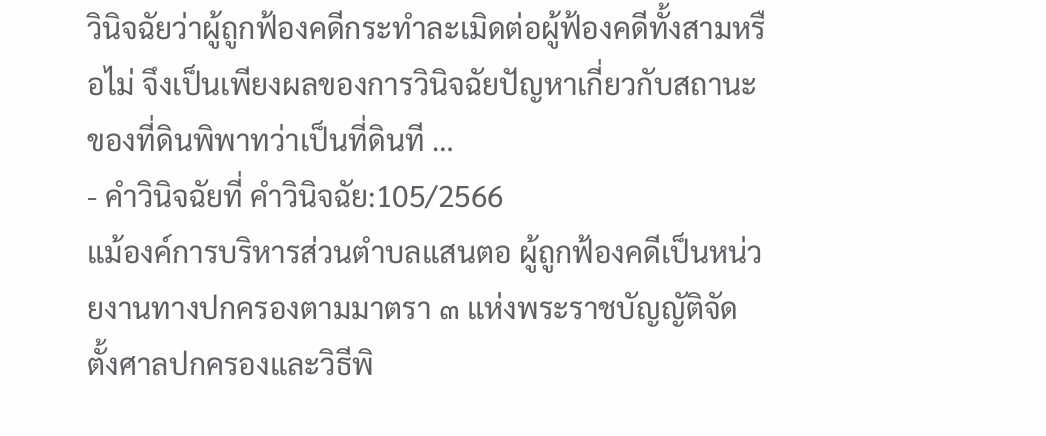วินิจฉัยว่าผู้ถูกฟ้องคดีกระทำละเมิดต่อผู้ฟ้องคดีทั้งสามหรือไม่ จึงเป็นเพียงผลของการวินิจฉัยปัญหาเกี่ยวกับสถานะของที่ดินพิพาทว่าเป็นที่ดินที …
- คำวินิจฉัยที่ คำวินิจฉัย:105/2566
แม้องค์การบริหารส่วนตำบลแสนตอ ผู้ถูกฟ้องคดีเป็นหน่วยงานทางปกครองตามมาตรา ๓ แห่งพระราชบัญญัติจัดตั้งศาลปกครองและวิธีพิ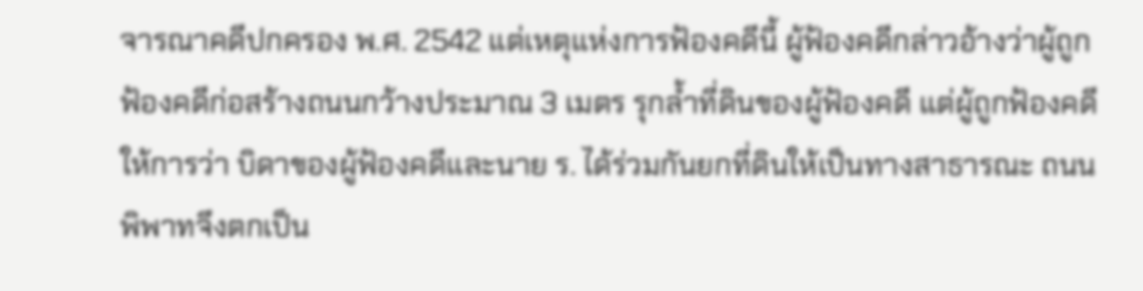จารณาคดีปกครอง พ.ศ. 2542 แต่เหตุแห่งการฟ้องคดีนี้ ผู้ฟ้องคดีกล่าวอ้างว่าผู้ถูกฟ้องคดีก่อสร้างถนนกว้างประมาณ 3 เมตร รุกล้ำที่ดินของผู้ฟ้องคดี แต่ผู้ถูกฟ้องคดีให้การว่า บิดาของผู้ฟ้องคดีและนาย ร. ได้ร่วมกันยกที่ดินให้เป็นทางสาธารณะ ถนนพิพาทจึงตกเป็น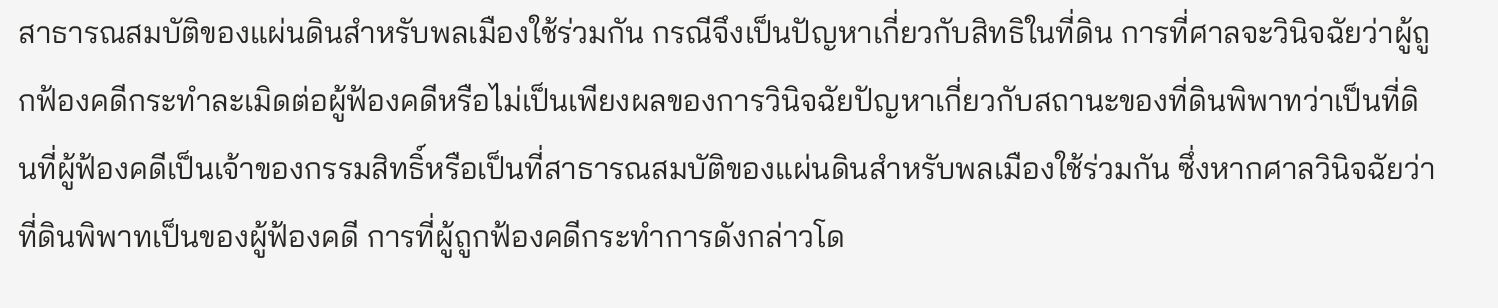สาธารณสมบัติของแผ่นดินสำหรับพลเมืองใช้ร่วมกัน กรณีจึงเป็นปัญหาเกี่ยวกับสิทธิในที่ดิน การที่ศาลจะวินิจฉัยว่าผู้ถูกฟ้องคดีกระทำละเมิดต่อผู้ฟ้องคดีหรือไม่เป็นเพียงผลของการวินิจฉัยปัญหาเกี่ยวกับสถานะของที่ดินพิพาทว่าเป็นที่ดินที่ผู้ฟ้องคดีเป็นเจ้าของกรรมสิทธิ์หรือเป็นที่สาธารณสมบัติของแผ่นดินสำหรับพลเมืองใช้ร่วมกัน ซึ่งหากศาลวินิจฉัยว่าที่ดินพิพาทเป็นของผู้ฟ้องคดี การที่ผู้ถูกฟ้องคดีกระทำการดังกล่าวโด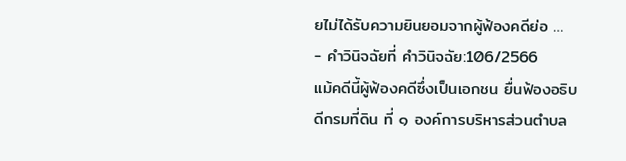ยไม่ได้รับความยินยอมจากผู้ฟ้องคดีย่อ …
- คำวินิจฉัยที่ คำวินิจฉัย:106/2566
แม้คดีนี้ผู้ฟ้องคดีซึ่งเป็นเอกชน ยื่นฟ้องอธิบดีกรมที่ดิน ที่ ๑ องค์การบริหารส่วนตำบล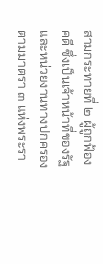สามกระทายที่ ๒ ผู้ถูกฟ้องคดี ซึ่งเป็นเจ้าหน้าที่ของรัฐและหน่วยงานทางปกครองตามมาตรา ๓ แห่งพระรา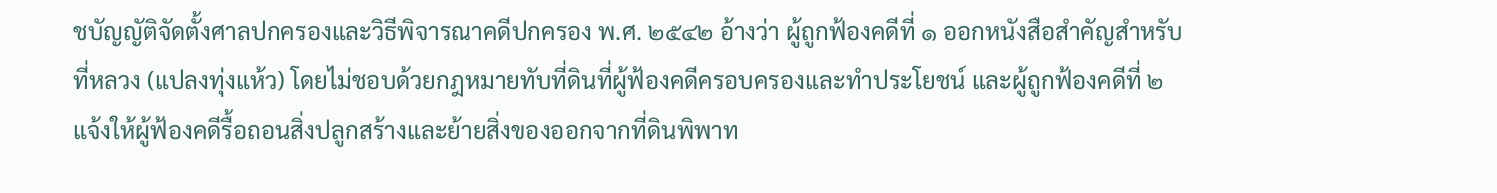ชบัญญัติจัดตั้งศาลปกครองและวิธีพิจารณาคดีปกครอง พ.ศ. ๒๕๔๒ อ้างว่า ผู้ถูกฟ้องคดีที่ ๑ ออกหนังสือสำคัญสำหรับที่หลวง (แปลงทุ่งแห้ว) โดยไม่ชอบด้วยกฎหมายทับที่ดินที่ผู้ฟ้องคดีครอบครองและทำประโยชน์ และผู้ถูกฟ้องคดีที่ ๒ แจ้งให้ผู้ฟ้องคดีรื้อถอนสิ่งปลูกสร้างและย้ายสิ่งของออกจากที่ดินพิพาท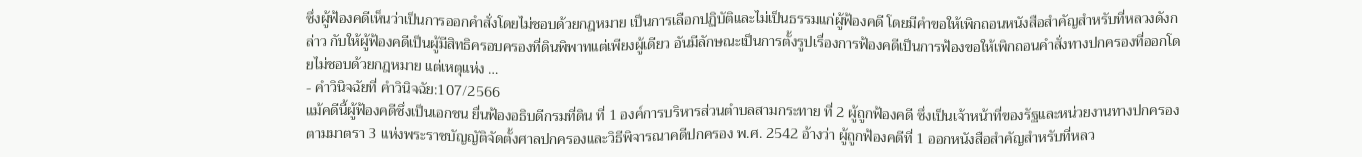ซึ่งผู้ฟ้องคดีเห็นว่าเป็นการออกคำสั่งโดยไม่ชอบด้วยกฎหมาย เป็นการเลือกปฏิบัติและไม่เป็นธรรมแก่ผู้ฟ้องคดี โดยมีคำขอให้เพิกถอนหนังสือสำคัญสำหรับที่หลวงดังกล่าว กับให้ผู้ฟ้องคดีเป็นผู้มีสิทธิครอบครองที่ดินพิพาทแต่เพียงผู้เดียว อันมีลักษณะเป็นการตั้งรูปเรื่องการฟ้องคดีเป็นการฟ้องขอให้เพิกถอนคำสั่งทางปกครองที่ออกโดยไม่ชอบด้วยกฎหมาย แต่เหตุแห่ง …
- คำวินิจฉัยที่ คำวินิจฉัย:107/2566
แม้คดีนี้ผู้ฟ้องคดีซึ่งเป็นเอกชน ยื่นฟ้องอธิบดีกรมที่ดิน ที่ 1 องค์การบริหารส่วนตำบลสามกระทาย ที่ 2 ผู้ถูกฟ้องคดี ซึ่งเป็นเจ้าหน้าที่ของรัฐและหน่วยงานทางปกครองตามมาตรา 3 แห่งพระราชบัญญัติจัดตั้งศาลปกครองและวิธีพิจารณาคดีปกครอง พ.ศ. 2542 อ้างว่า ผู้ถูกฟ้องคดีที่ 1 ออกหนังสือสำคัญสำหรับที่หลว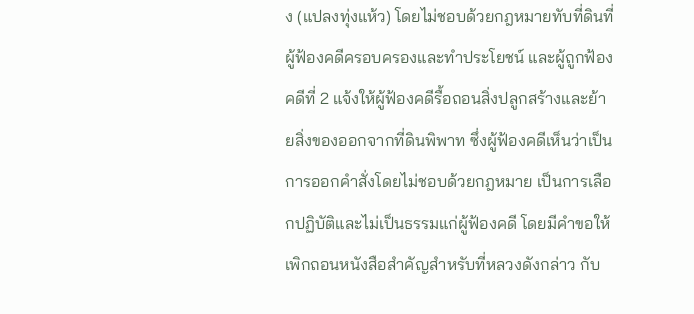ง (แปลงทุ่งแห้ว) โดยไม่ชอบด้วยกฎหมายทับที่ดินที่ผู้ฟ้องคดีครอบครองและทำประโยชน์ และผู้ถูกฟ้องคดีที่ 2 แจ้งให้ผู้ฟ้องคดีรื้อถอนสิ่งปลูกสร้างและย้ายสิ่งของออกจากที่ดินพิพาท ซึ่งผู้ฟ้องคดีเห็นว่าเป็นการออกคำสั่งโดยไม่ชอบด้วยกฎหมาย เป็นการเลือกปฏิบัติและไม่เป็นธรรมแก่ผู้ฟ้องคดี โดยมีคำขอให้เพิกถอนหนังสือสำคัญสำหรับที่หลวงดังกล่าว กับ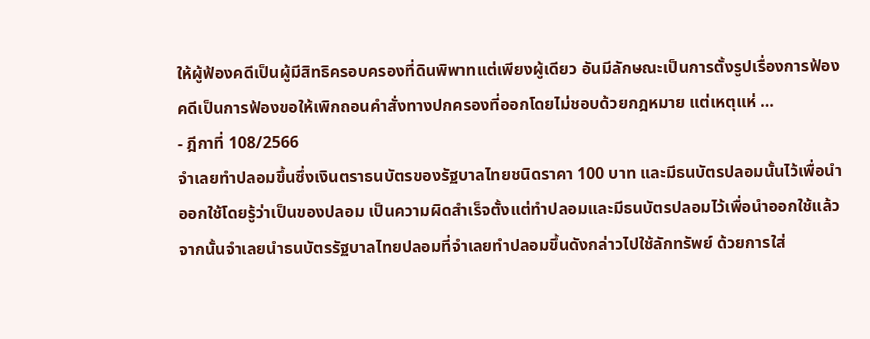ให้ผู้ฟ้องคดีเป็นผู้มีสิทธิครอบครองที่ดินพิพาทแต่เพียงผู้เดียว อันมีลักษณะเป็นการตั้งรูปเรื่องการฟ้องคดีเป็นการฟ้องขอให้เพิกถอนคำสั่งทางปกครองที่ออกโดยไม่ชอบด้วยกฎหมาย แต่เหตุแห่ …
- ฎีกาที่ 108/2566
จำเลยทำปลอมขึ้นซึ่งเงินตราธนบัตรของรัฐบาลไทยชนิดราคา 100 บาท และมีธนบัตรปลอมนั้นไว้เพื่อนำออกใช้โดยรู้ว่าเป็นของปลอม เป็นความผิดสำเร็จตั้งแต่ทำปลอมและมีธนบัตรปลอมไว้เพื่อนำออกใช้แล้ว จากนั้นจำเลยนำธนบัตรรัฐบาลไทยปลอมที่จำเลยทำปลอมขึ้นดังกล่าวไปใช้ลักทรัพย์ ด้วยการใส่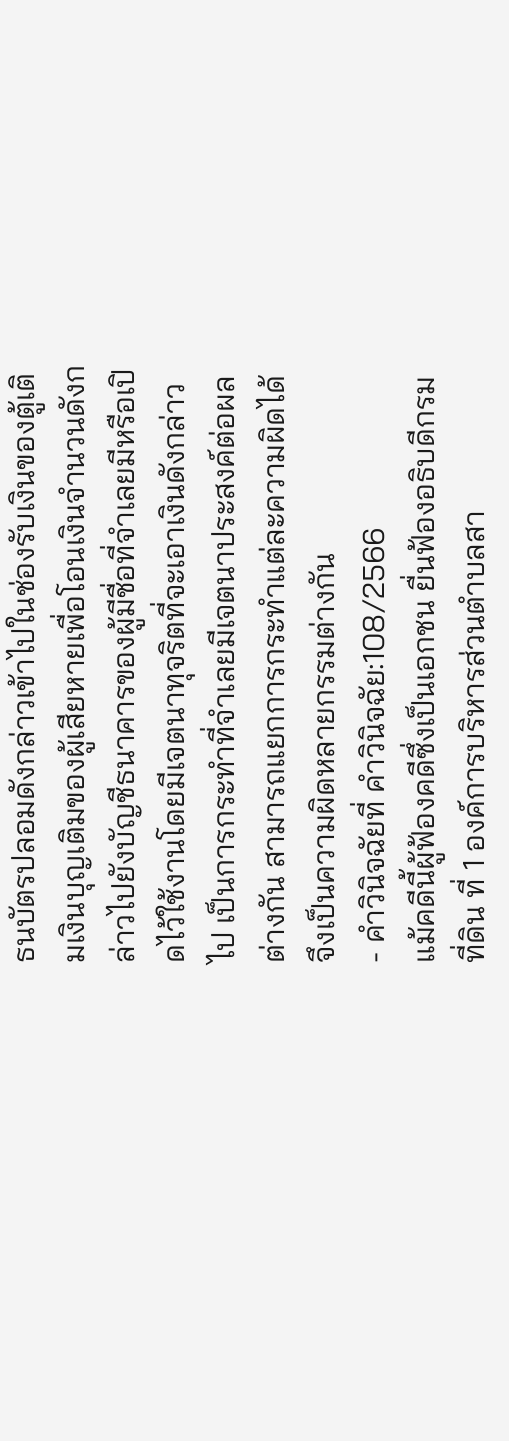ธนบัตรปลอมดังกล่าวเข้าไปในช่องรับเงินของตู้เติมเงินบุญเติมของผู้เสียหายเพื่อโอนเงินจำนวนดังกล่าวไปยังบัญชีธนาคารของผู้มีชื่อที่จำเลยมีหรือเปิดไว้ใช้งานโดยมีเจตนาทุจริตที่จะเอาเงินดังกล่าวไป เป็นการกระทำที่จำเลยมีเจตนาประสงค์ต่อผลต่างกัน สามารถแยกการกระทำแต่ละความผิดได้ จึงเป็นความผิดหลายกรรมต่างกัน
- คำวินิจฉัยที่ คำวินิจฉัย:108/2566
แม้คดีนี้ผู้ฟ้องคดีซึ่งเป็นเอกชน ยื่นฟ้องอธิบดีกรมที่ดิน ที่ 1 องค์การบริหารส่วนตำบลสา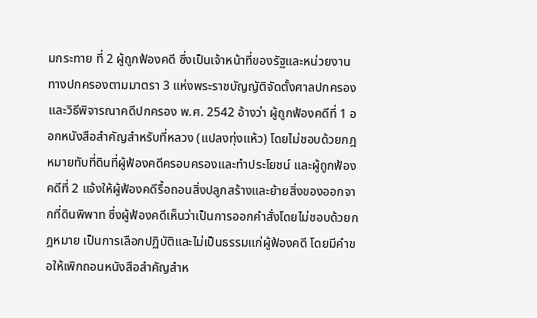มกระทาย ที่ 2 ผู้ถูกฟ้องคดี ซึ่งเป็นเจ้าหน้าที่ของรัฐและหน่วยงานทางปกครองตามมาตรา 3 แห่งพระราชบัญญัติจัดตั้งศาลปกครองและวิธีพิจารณาคดีปกครอง พ.ศ. 2542 อ้างว่า ผู้ถูกฟ้องคดีที่ 1 ออกหนังสือสำคัญสำหรับที่หลวง (แปลงทุ่งแห้ว) โดยไม่ชอบด้วยกฎหมายทับที่ดินที่ผู้ฟ้องคดีครอบครองและทำประโยชน์ และผู้ถูกฟ้องคดีที่ 2 แจ้งให้ผู้ฟ้องคดีรื้อถอนสิ่งปลูกสร้างและย้ายสิ่งของออกจากที่ดินพิพาท ซึ่งผู้ฟ้องคดีเห็นว่าเป็นการออกคำสั่งโดยไม่ชอบด้วยกฎหมาย เป็นการเลือกปฏิบัติและไม่เป็นธรรมแก่ผู้ฟ้องคดี โดยมีคำขอให้เพิกถอนหนังสือสำคัญสำห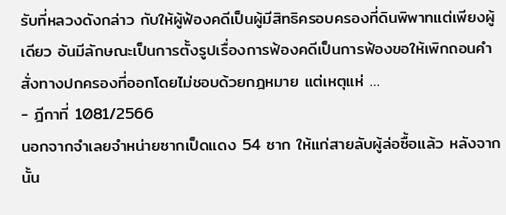รับที่หลวงดังกล่าว กับให้ผู้ฟ้องคดีเป็นผู้มีสิทธิครอบครองที่ดินพิพาทแต่เพียงผู้เดียว อันมีลักษณะเป็นการตั้งรูปเรื่องการฟ้องคดีเป็นการฟ้องขอให้เพิกถอนคำสั่งทางปกครองที่ออกโดยไม่ชอบด้วยกฎหมาย แต่เหตุแห่ …
- ฎีกาที่ 1081/2566
นอกจากจำเลยจำหน่ายซากเป็ดแดง 54 ซาก ให้แก่สายลับผู้ล่อซื้อแล้ว หลังจากนั้น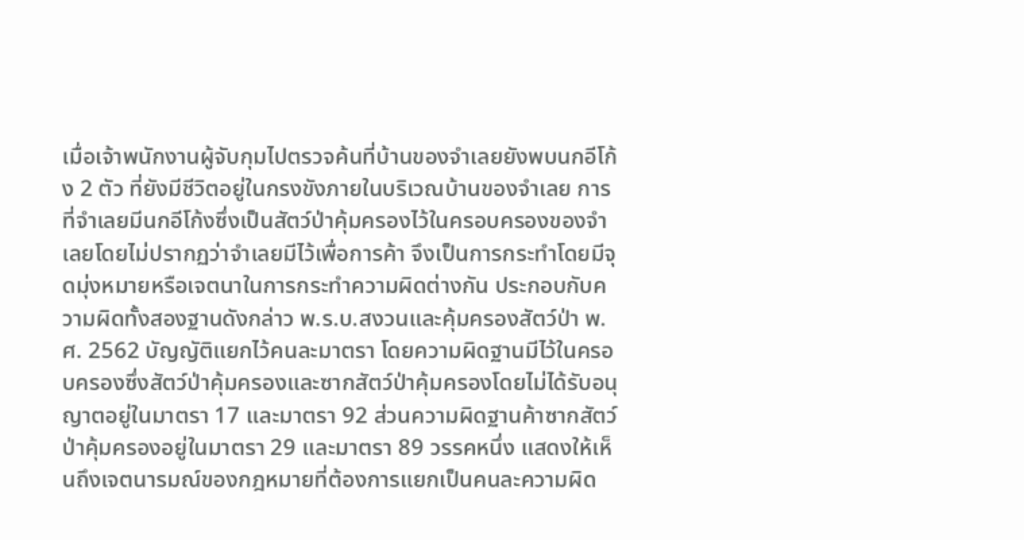เมื่อเจ้าพนักงานผู้จับกุมไปตรวจค้นที่บ้านของจำเลยยังพบนกอีโก้ง 2 ตัว ที่ยังมีชีวิตอยู่ในกรงขังภายในบริเวณบ้านของจำเลย การที่จำเลยมีนกอีโก้งซึ่งเป็นสัตว์ป่าคุ้มครองไว้ในครอบครองของจำเลยโดยไม่ปรากฏว่าจำเลยมีไว้เพื่อการค้า จึงเป็นการกระทำโดยมีจุดมุ่งหมายหรือเจตนาในการกระทำความผิดต่างกัน ประกอบกับความผิดทั้งสองฐานดังกล่าว พ.ร.บ.สงวนและคุ้มครองสัตว์ป่า พ.ศ. 2562 บัญญัติแยกไว้คนละมาตรา โดยความผิดฐานมีไว้ในครอบครองซึ่งสัตว์ป่าคุ้มครองและซากสัตว์ป่าคุ้มครองโดยไม่ได้รับอนุญาตอยู่ในมาตรา 17 และมาตรา 92 ส่วนความผิดฐานค้าซากสัตว์ป่าคุ้มครองอยู่ในมาตรา 29 และมาตรา 89 วรรคหนึ่ง แสดงให้เห็นถึงเจตนารมณ์ของกฎหมายที่ต้องการแยกเป็นคนละความผิด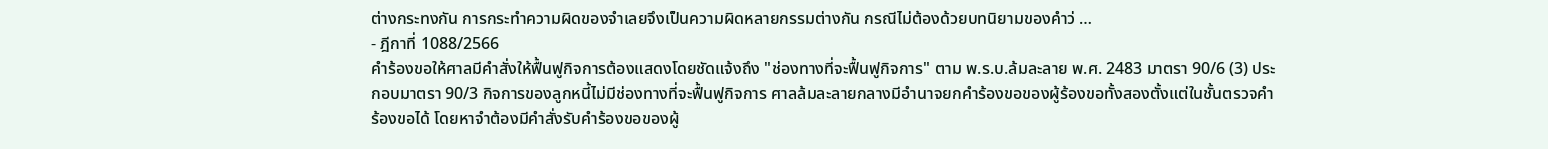ต่างกระทงกัน การกระทำความผิดของจำเลยจึงเป็นความผิดหลายกรรมต่างกัน กรณีไม่ต้องด้วยบทนิยามของคำว่ …
- ฎีกาที่ 1088/2566
คำร้องขอให้ศาลมีคำสั่งให้ฟื้นฟูกิจการต้องแสดงโดยชัดแจ้งถึง "ช่องทางที่จะฟื้นฟูกิจการ" ตาม พ.ร.บ.ล้มละลาย พ.ศ. 2483 มาตรา 90/6 (3) ประกอบมาตรา 90/3 กิจการของลูกหนี้ไม่มีช่องทางที่จะฟื้นฟูกิจการ ศาลล้มละลายกลางมีอำนาจยกคำร้องขอของผู้ร้องขอทั้งสองตั้งแต่ในชั้นตรวจคำร้องขอได้ โดยหาจำต้องมีคำสั่งรับคำร้องขอของผู้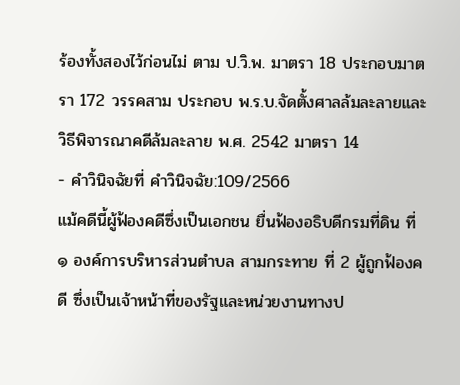ร้องทั้งสองไว้ก่อนไม่ ตาม ป.วิ.พ. มาตรา 18 ประกอบมาตรา 172 วรรคสาม ประกอบ พ.ร.บ.จัดตั้งศาลล้มละลายและวิธีพิจารณาคดีล้มละลาย พ.ศ. 2542 มาตรา 14
- คำวินิจฉัยที่ คำวินิจฉัย:109/2566
แม้คดีนี้ผู้ฟ้องคดีซึ่งเป็นเอกชน ยื่นฟ้องอธิบดีกรมที่ดิน ที่ ๑ องค์การบริหารส่วนตำบล สามกระทาย ที่ 2 ผู้ถูกฟ้องคดี ซึ่งเป็นเจ้าหน้าที่ของรัฐและหน่วยงานทางป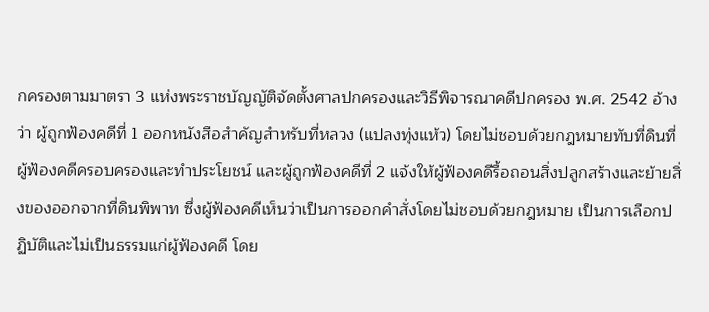กครองตามมาตรา 3 แห่งพระราชบัญญัติจัดตั้งศาลปกครองและวิธีพิจารณาคดีปกครอง พ.ศ. 2542 อ้างว่า ผู้ถูกฟ้องคดีที่ 1 ออกหนังสือสำคัญสำหรับที่หลวง (แปลงทุ่งแห้ว) โดยไม่ชอบด้วยกฎหมายทับที่ดินที่ผู้ฟ้องคดีครอบครองและทำประโยชน์ และผู้ถูกฟ้องคดีที่ 2 แจ้งให้ผู้ฟ้องคดีรื้อถอนสิ่งปลูกสร้างและย้ายสิ่งของออกจากที่ดินพิพาท ซึ่งผู้ฟ้องคดีเห็นว่าเป็นการออกคำสั่งโดยไม่ชอบด้วยกฎหมาย เป็นการเลือกปฏิบัติและไม่เป็นธรรมแก่ผู้ฟ้องคดี โดย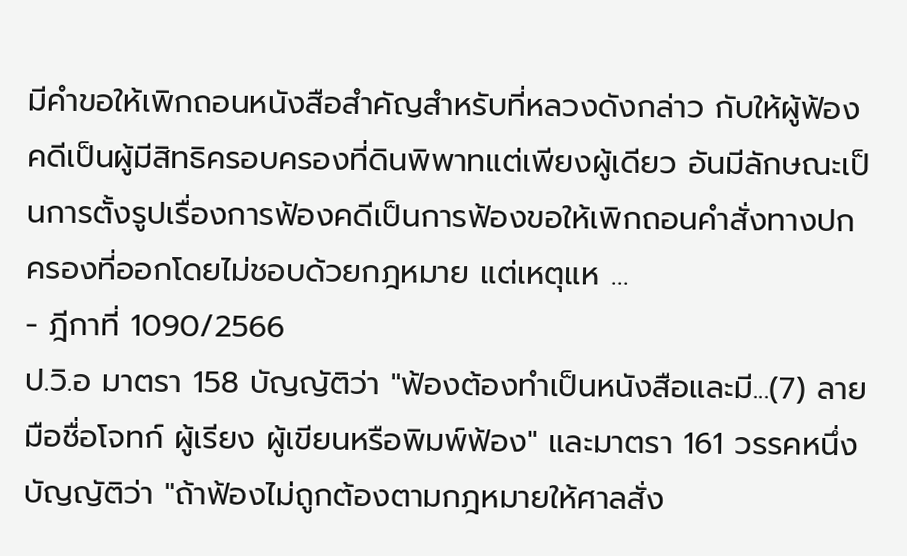มีคำขอให้เพิกถอนหนังสือสำคัญสำหรับที่หลวงดังกล่าว กับให้ผู้ฟ้องคดีเป็นผู้มีสิทธิครอบครองที่ดินพิพาทแต่เพียงผู้เดียว อันมีลักษณะเป็นการตั้งรูปเรื่องการฟ้องคดีเป็นการฟ้องขอให้เพิกถอนคำสั่งทางปกครองที่ออกโดยไม่ชอบด้วยกฎหมาย แต่เหตุแห …
- ฎีกาที่ 1090/2566
ป.วิ.อ มาตรา 158 บัญญัติว่า "ฟ้องต้องทำเป็นหนังสือและมี...(7) ลายมือชื่อโจทก์ ผู้เรียง ผู้เขียนหรือพิมพ์ฟ้อง" และมาตรา 161 วรรคหนึ่ง บัญญัติว่า "ถ้าฟ้องไม่ถูกต้องตามกฎหมายให้ศาลสั่ง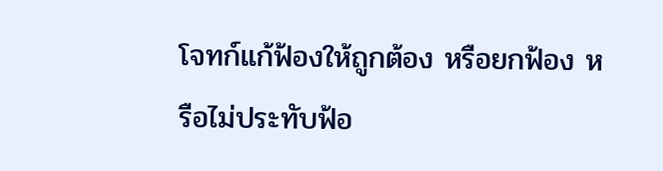โจทก์แก้ฟ้องให้ถูกต้อง หรือยกฟ้อง หรือไม่ประทับฟ้อ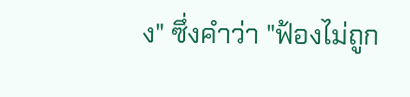ง" ซึ่งคำว่า "ฟ้องไม่ถูก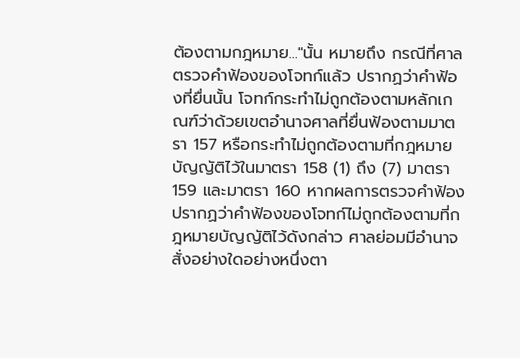ต้องตามกฎหมาย..."นั้น หมายถึง กรณีที่ศาลตรวจคำฟ้องของโจทก์แล้ว ปรากฏว่าคำฟ้องที่ยื่นนั้น โจทก์กระทำไม่ถูกต้องตามหลักเกณฑ์ว่าด้วยเขตอำนาจศาลที่ยื่นฟ้องตามมาตรา 157 หรือกระทำไม่ถูกต้องตามที่กฎหมายบัญญัติไว้ในมาตรา 158 (1) ถึง (7) มาตรา 159 และมาตรา 160 หากผลการตรวจคำฟ้องปรากฏว่าคำฟ้องของโจทก์ไม่ถูกต้องตามที่กฎหมายบัญญัติไว้ดังกล่าว ศาลย่อมมีอำนาจสั่งอย่างใดอย่างหนึ่งตา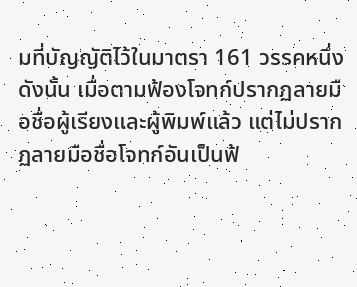มที่บัญญัติไว้ในมาตรา 161 วรรคหนึ่ง ดังนั้น เมื่อตามฟ้องโจทก์ปรากฏลายมือชื่อผู้เรียงและผู้พิมพ์แล้ว แต่ไม่ปรากฏลายมือชื่อโจทก์อันเป็นฟ้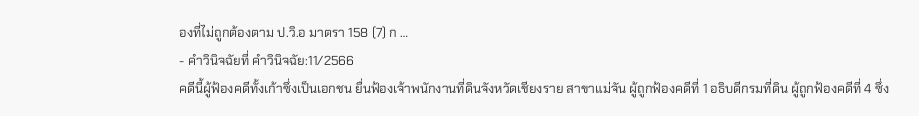องที่ไม่ถูกต้องตาม ป.วิ.อ มาตรา 158 (7) ก …
- คำวินิจฉัยที่ คำวินิจฉัย:11/2566
คดีนี้ผู้ฟ้องคดีทั้งเก้าซึ่งเป็นเอกชน ยื่นฟ้องเจ้าพนักงานที่ดินจังหวัดเชียงราย สาขาแม่จัน ผู้ถูกฟ้องคดีที่ 1 อธิบดีกรมที่ดิน ผู้ถูกฟ้องคดีที่ 4 ซึ่ง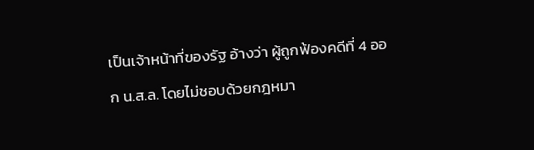เป็นเจ้าหน้าที่ของรัฐ อ้างว่า ผู้ถูกฟ้องคดีที่ 4 ออก น.ส.ล. โดยไม่ชอบด้วยกฎหมา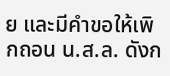ย และมีคำขอให้เพิกถอน น.ส.ล. ดังก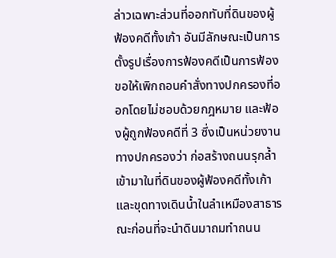ล่าวเฉพาะส่วนที่ออกทับที่ดินของผู้ฟ้องคดีทั้งเก้า อันมีลักษณะเป็นการตั้งรูปเรื่องการฟ้องคดีเป็นการฟ้องขอให้เพิกถอนคำสั่งทางปกครองที่ออกโดยไม่ชอบด้วยกฎหมาย และฟ้องผู้ถูกฟ้องคดีที่ 3 ซึ่งเป็นหน่วยงานทางปกครองว่า ก่อสร้างถนนรุกล้ำเข้ามาในที่ดินของผู้ฟ้องคดีทั้งเก้า และขุดทางเดินน้ำในลำเหมืองสาธารณะก่อนที่จะนำดินมาถมทำถนน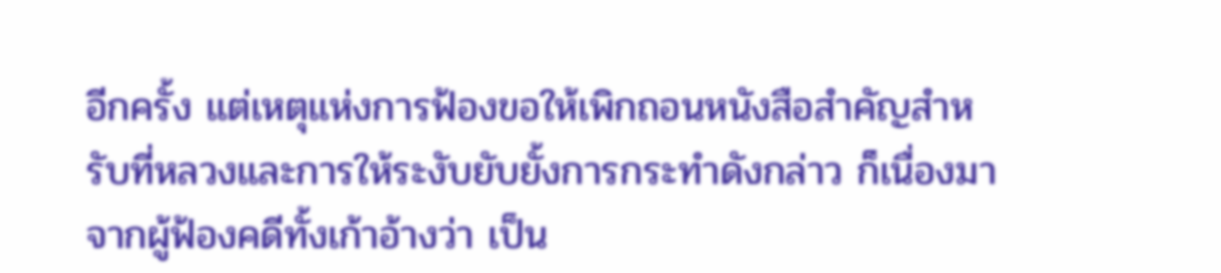อีกครั้ง แต่เหตุแห่งการฟ้องขอให้เพิกถอนหนังสือสำคัญสำหรับที่หลวงและการให้ระงับยับยั้งการกระทำดังกล่าว ก็เนื่องมาจากผู้ฟ้องคดีทั้งเก้าอ้างว่า เป็น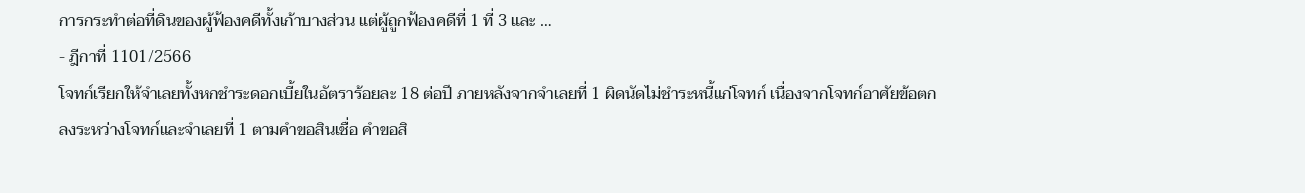การกระทำต่อที่ดินของผู้ฟ้องคดีทั้งเก้าบางส่วน แต่ผู้ถูกฟ้องคดีที่ 1 ที่ 3 และ …
- ฎีกาที่ 1101/2566
โจทก์เรียกให้จำเลยทั้งหกชําระดอกเบี้ยในอัตราร้อยละ 18 ต่อปี ภายหลังจากจำเลยที่ 1 ผิดนัดไม่ชําระหนี้แก่โจทก์ เนื่องจากโจทก์อาศัยข้อตกลงระหว่างโจทก์และจำเลยที่ 1 ตามคําขอสินเชื่อ คําขอสิ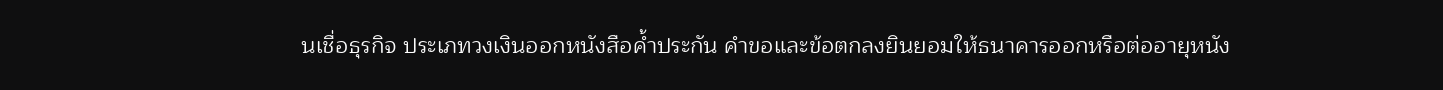นเชื่อธุรกิจ ประเภทวงเงินออกหนังสือค้ำประกัน คำขอและข้อตกลงยินยอมให้ธนาคารออกหรือต่ออายุหนัง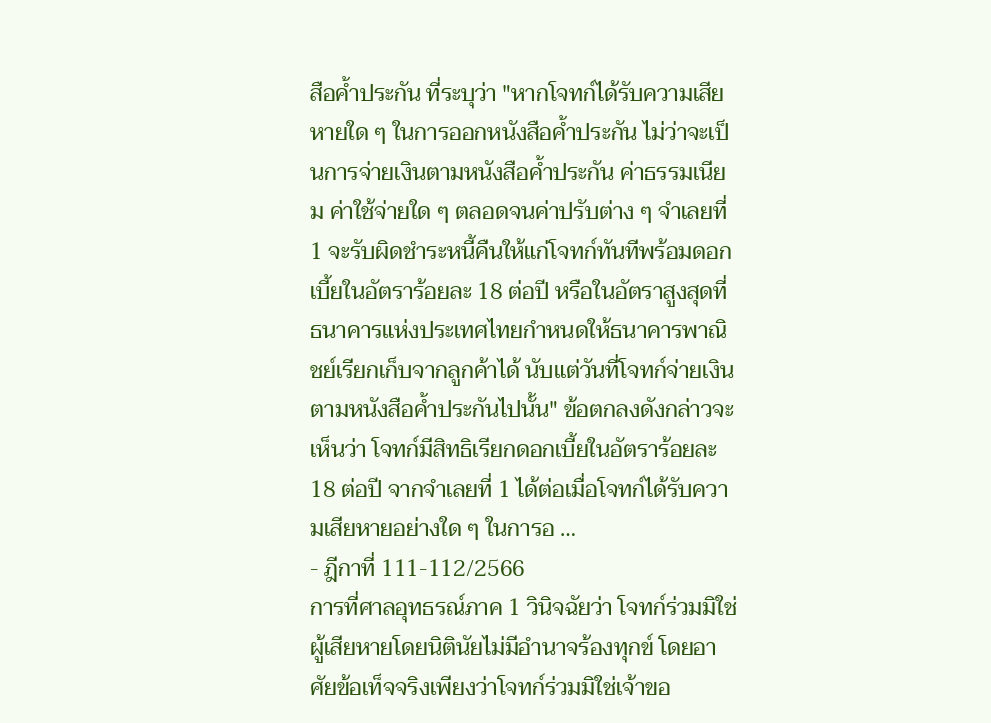สือค้ำประกัน ที่ระบุว่า "หากโจทก์ได้รับความเสียหายใด ๆ ในการออกหนังสือค้ำประกัน ไม่ว่าจะเป็นการจ่ายเงินตามหนังสือค้ำประกัน ค่าธรรมเนียม ค่าใช้จ่ายใด ๆ ตลอดจนค่าปรับต่าง ๆ จำเลยที่ 1 จะรับผิดชําระหนี้คืนให้แก่โจทก์ทันทีพร้อมดอกเบี้ยในอัตราร้อยละ 18 ต่อปี หรือในอัตราสูงสุดที่ธนาคารแห่งประเทศไทยกำหนดให้ธนาคารพาณิชย์เรียกเก็บจากลูกค้าได้ นับแต่วันที่โจทก์จ่ายเงินตามหนังสือค้ำประกันไปนั้น" ข้อตกลงดังกล่าวจะเห็นว่า โจทก์มีสิทธิเรียกดอกเบี้ยในอัตราร้อยละ 18 ต่อปี จากจำเลยที่ 1 ได้ต่อเมื่อโจทก์ได้รับความเสียหายอย่างใด ๆ ในการอ …
- ฎีกาที่ 111-112/2566
การที่ศาลอุทธรณ์ภาค 1 วินิจฉัยว่า โจทก์ร่วมมิใช่ผู้เสียหายโดยนิตินัยไม่มีอำนาจร้องทุกข์ โดยอาศัยข้อเท็จจริงเพียงว่าโจทก์ร่วมมิใช่เจ้าขอ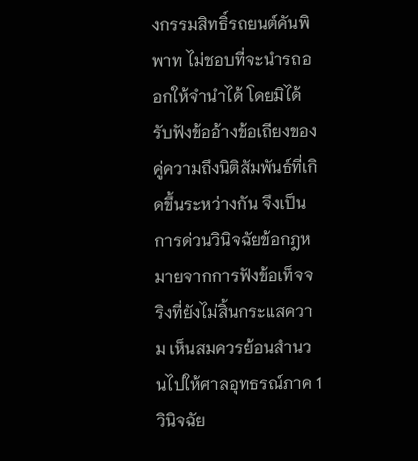งกรรมสิทธิ์รถยนต์คันพิพาท ไม่ชอบที่จะนำรถออกให้จำนำได้ โดยมิได้รับฟังข้ออ้างข้อเถียงของคู่ความถึงนิติสัมพันธ์ที่เกิดขึ้นระหว่างกัน จึงเป็นการด่วนวินิจฉัยข้อกฎหมายจากการฟังข้อเท็จจริงที่ยังไม่สิ้นกระแสความ เห็นสมควรย้อนสำนวนไปให้ศาลอุทธรณ์ภาค 1 วินิจฉัย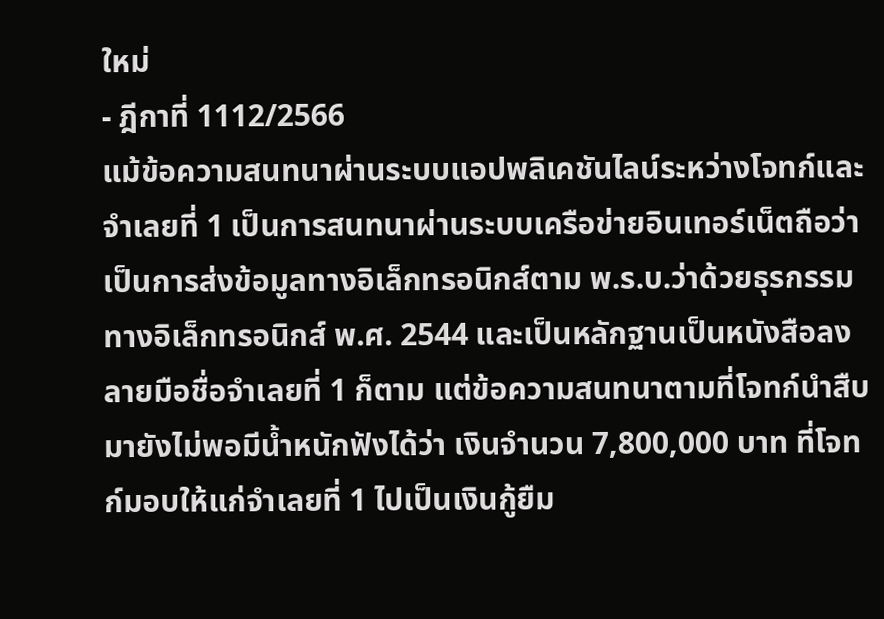ใหม่
- ฎีกาที่ 1112/2566
แม้ข้อความสนทนาผ่านระบบแอปพลิเคชันไลน์ระหว่างโจทก์และจําเลยที่ 1 เป็นการสนทนาผ่านระบบเครือข่ายอินเทอร์เน็ตถือว่าเป็นการส่งข้อมูลทางอิเล็กทรอนิกส์ตาม พ.ร.บ.ว่าด้วยธุรกรรมทางอิเล็กทรอนิกส์ พ.ศ. 2544 และเป็นหลักฐานเป็นหนังสือลงลายมือชื่อจําเลยที่ 1 ก็ตาม แต่ข้อความสนทนาตามที่โจทก์นำสืบมายังไม่พอมีน้ำหนักฟังได้ว่า เงินจำนวน 7,800,000 บาท ที่โจทก์มอบให้แก่จําเลยที่ 1 ไปเป็นเงินกู้ยืม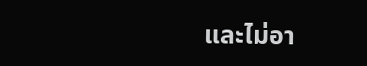และไม่อา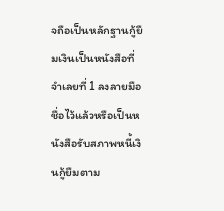จถือเป็นหลักฐานกู้ยืมเงินเป็นหนังสือที่จําเลยที่ 1 ลงลายมือชื่อไว้แล้วหรือเป็นหนังสือรับสภาพหนี้เงินกู้ยืมตาม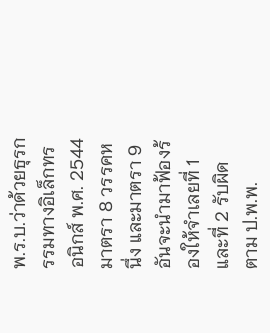พ.ร.บ.ว่าด้วยธุรกรรมทางอิเล็กทรอนิกส์ พ.ศ. 2544 มาตรา 8 วรรคหนึ่ง และมาตรา 9 อันจะนํามาฟ้องร้องให้จําเลยที่ 1 และที่ 2 รับผิด ตาม ป.พ.พ.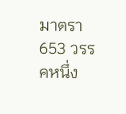มาตรา 653 วรรคหนึ่ง